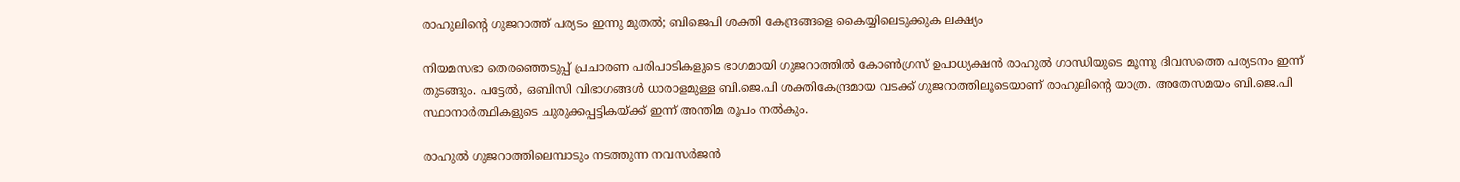രാഹുലിന്റെ ഗുജറാത്ത് പര്യടം ഇന്നു മുതല്‍; ബിജെപി ശക്തി കേന്ദ്രങ്ങളെ കൈയ്യിലെടുക്കുക ലക്ഷ്യം

നിയമസഭാ തെരഞ്ഞെടുപ്പ് പ്രചാരണ പരിപാടികളുടെ ഭാഗമായി ഗുജറാത്തില്‍ കോണ്‍ഗ്രസ് ഉപാധ്യക്ഷന്‍ രാഹുല്‍ ഗാന്ധിയുടെ മൂന്നു ദിവസത്തെ പര്യടനം ഇന്ന് തുടങ്ങും. പട്ടേല്‍, ഒബിസി വിഭാഗങ്ങള്‍ ധാരാളമുള്ള ബി.ജെ.പി ശക്തികേന്ദ്രമായ വടക്ക് ഗുജറാത്തിലൂടെയാണ് രാഹുലിന്റെ യാത്ര. അതേസമയം ബി.ജെ.പി സ്ഥാനാര്‍ത്ഥികളുടെ ചുരുക്കപ്പട്ടികയ്ക്ക് ഇന്ന് അന്തിമ രൂപം നല്‍കും.

രാഹുല്‍ ഗുജറാത്തിലെമ്പാടും നടത്തുന്ന നവസര്‍ജന്‍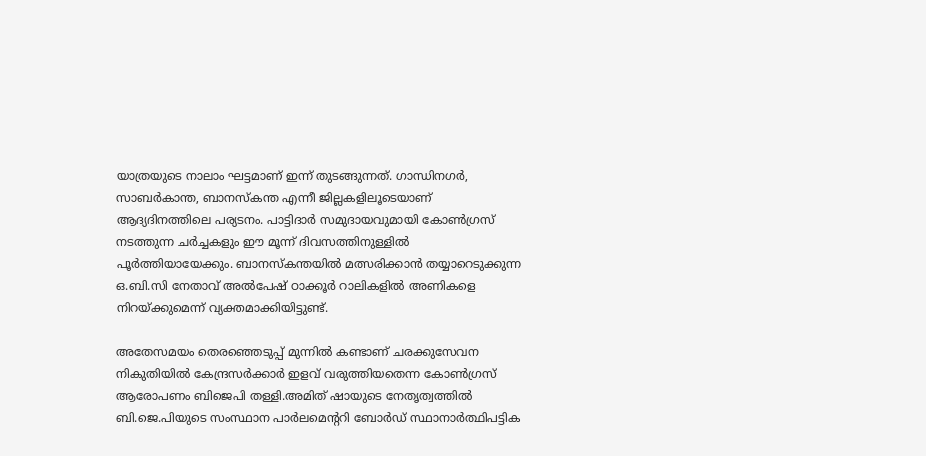യാത്രയുടെ നാലാം ഘട്ടമാണ് ഇന്ന് തുടങ്ങുന്നത്. ഗാന്ധിനഗര്‍, സാബര്‍കാന്ത, ബാനസ്‌കന്ത എന്നീ ജില്ലകളിലൂടെയാണ് ആദ്യദിനത്തിലെ പര്യടനം. പാട്ടിദാര്‍ സമുദായവുമായി കോണ്‍ഗ്രസ് നടത്തുന്ന ചര്‍ച്ചകളും ഈ മൂന്ന് ദിവസത്തിനുള്ളില്‍ പൂര്‍ത്തിയായേക്കും. ബാനസ്‌കന്തയില്‍ മത്സരിക്കാന്‍ തയ്യാറെടുക്കുന്ന ഒ.ബി.സി നേതാവ് അല്‍പേഷ് ഠാക്കൂര്‍ റാലികളില്‍ അണികളെ നിറയ്ക്കുമെന്ന് വ്യക്തമാക്കിയിട്ടുണ്ട്.

അതേസമയം തെരഞ്ഞെടുപ്പ് മുന്നില്‍ കണ്ടാണ് ചരക്കുസേവന നികുതിയില്‍ കേന്ദ്രസര്‍ക്കാര്‍ ഇളവ് വരുത്തിയതെന്ന കോണ്‍ഗ്രസ് ആരോപണം ബിജെപി തള്ളി.അമിത് ഷായുടെ നേതൃത്വത്തില്‍ ബി.ജെ.പിയുടെ സംസ്ഥാന പാര്‍ലമെന്ററി ബോര്‍ഡ് സ്ഥാനാര്‍ത്ഥിപട്ടിക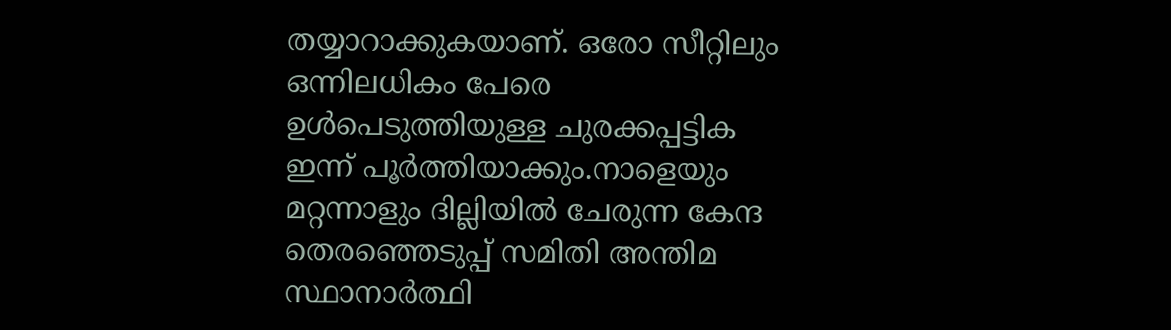തയ്യാറാക്കുകയാണ്. ഒരോ സീറ്റിലും ഒന്നിലധികം പേരെ ഉള്‍പെടുത്തിയുള്ള ചുരക്കപ്പട്ടിക ഇന്ന് പൂര്‍ത്തിയാക്കും.നാളെയും മറ്റന്നാളും ദില്ലിയില്‍ ചേരുന്ന കേന്ദ തെരഞ്ഞെടുപ്പ് സമിതി അന്തിമ സ്ഥാനാര്‍ത്ഥി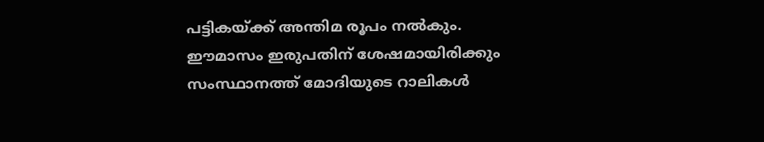പട്ടികയ്ക്ക് അന്തിമ രൂപം നല്‍കും. ഈമാസം ഇരുപതിന് ശേഷമായിരിക്കും സംസ്ഥാനത്ത് മോദിയുടെ റാലികള്‍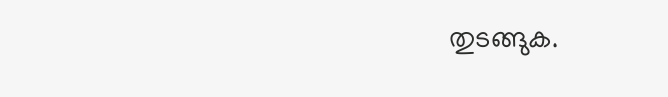തുടങ്ങുക.